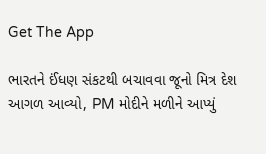Get The App

ભારતને ઈંધણ સંકટથી બચાવવા જૂનો મિત્ર દેશ આગળ આવ્યો, PM મોદીને મળીને આપ્યું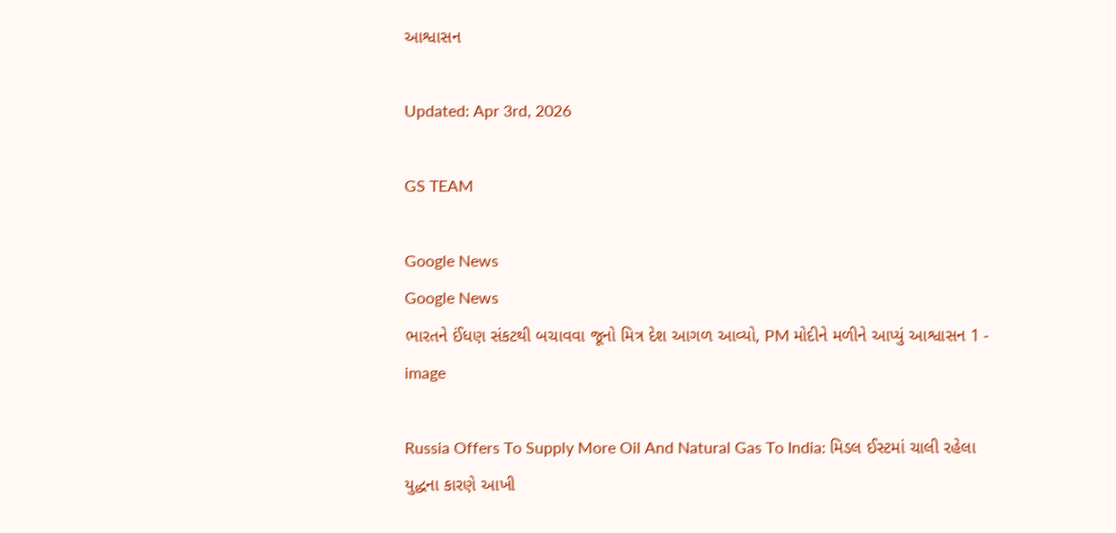આશ્વાસન

Updated: Apr 3rd, 2026

GS TEAM

Google News
Google News
ભારતને ઈંધણ સંકટથી બચાવવા જૂનો મિત્ર દેશ આગળ આવ્યો, PM મોદીને મળીને આપ્યું આશ્વાસન 1 - image

Russia Offers To Supply More Oil And Natural Gas To India: મિડલ ઈસ્ટમાં ચાલી રહેલા યુદ્ધના કારણે આખી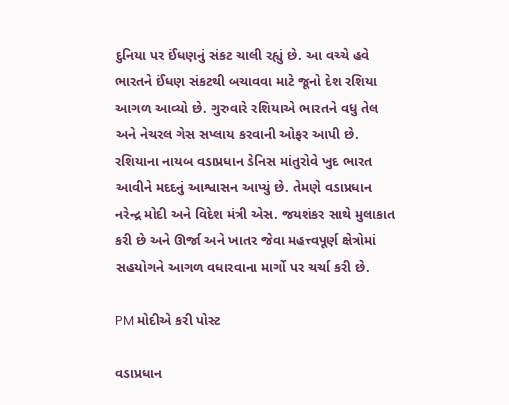દુનિયા પર ઈંધણનું સંકટ ચાલી રહ્યું છે. આ વચ્ચે હવે ભારતને ઈંધણ સંકટથી બચાવવા માટે જૂનો દેશ રશિયા આગળ આવ્યો છે. ગુરુવારે રશિયાએ ભારતને વધુ તેલ અને નેચરલ ગેસ સપ્લાય કરવાની ઓફર આપી છે. રશિયાના નાયબ વડાપ્રધાન ડેનિસ માંતુરોવે ખુદ ભારત આવીને મદદનું આશ્વાસન આપ્યું છે. તેમણે વડાપ્રધાન નરેન્દ્ર મોદી અને વિદેશ મંત્રી એસ. જયશંકર સાથે મુલાકાત કરી છે અને ઊર્જા અને ખાતર જેવા મહત્ત્વપૂર્ણ ક્ષેત્રોમાં સહયોગને આગળ વધારવાના માર્ગો પર ચર્ચા કરી છે.

PM મોદીએ કરી પોસ્ટ

વડાપ્રધાન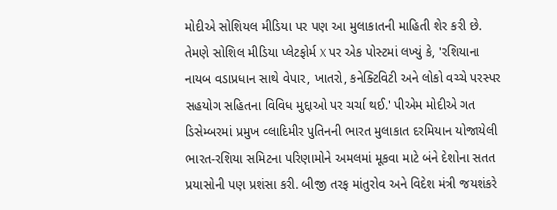મોદીએ સોશિયલ મીડિયા પર પણ આ મુલાકાતની માહિતી શેર કરી છે. તેમણે સોશિલ મીડિયા પ્લેટફોર્મ X પર એક પોસ્ટમાં લખ્યું કે, 'રશિયાના નાયબ વડાપ્રધાન સાથે વેપાર, ખાતરો, કનેક્ટિવિટી અને લોકો વચ્ચે પરસ્પર સહયોગ સહિતના વિવિધ મુદ્દાઓ પર ચર્ચા થઈ.' પીએમ મોદીએ ગત ડિસેમ્બરમાં પ્રમુખ વ્લાદિમીર પુતિનની ભારત મુલાકાત દરમિયાન યોજાયેલી ભારત-રશિયા સમિટના પરિણામોને અમલમાં મૂકવા માટે બંને દેશોના સતત પ્રયાસોની પણ પ્રશંસા કરી. બીજી તરફ માંતુરોવ અને વિદેશ મંત્રી જયશંકરે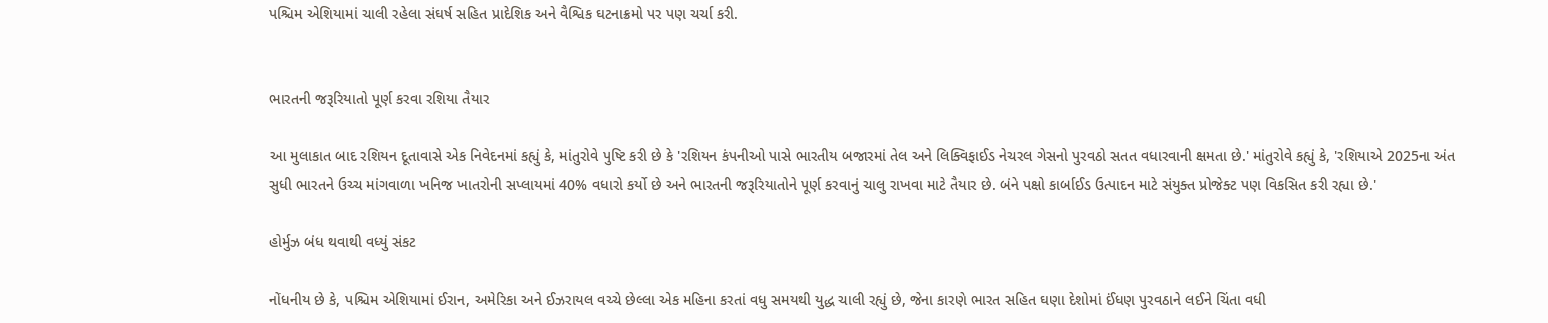પશ્ચિમ એશિયામાં ચાલી રહેલા સંઘર્ષ સહિત પ્રાદેશિક અને વૈશ્વિક ઘટનાક્રમો પર પણ ચર્ચા કરી.


ભારતની જરૂરિયાતો પૂર્ણ કરવા રશિયા તૈયાર

આ મુલાકાત બાદ રશિયન દૂતાવાસે એક નિવેદનમાં કહ્યું કે, માંતુરોવે પુષ્ટિ કરી છે કે 'રશિયન કંપનીઓ પાસે ભારતીય બજારમાં તેલ અને લિક્વિફાઈડ નેચરલ ગેસનો પુરવઠો સતત વધારવાની ક્ષમતા છે.' માંતુરોવે કહ્યું કે, 'રશિયાએ 2025ના અંત સુધી ભારતને ઉચ્ચ માંગવાળા ખનિજ ખાતરોની સપ્લાયમાં 40% વધારો કર્યો છે અને ભારતની જરૂરિયાતોને પૂર્ણ કરવાનું ચાલુ રાખવા માટે તૈયાર છે. બંને પક્ષો કાર્બાઈડ ઉત્પાદન માટે સંયુક્ત પ્રોજેક્ટ પણ વિકસિત કરી રહ્યા છે.'

હોર્મુઝ બંધ થવાથી વધ્યું સંકટ

નોંધનીય છે કે, પશ્ચિમ એશિયામાં ઈરાન, અમેરિકા અને ઈઝરાયલ વચ્ચે છેલ્લા એક મહિના કરતાં વધુ સમયથી યુદ્ધ ચાલી રહ્યું છે, જેના કારણે ભારત સહિત ઘણા દેશોમાં ઈંધણ પુરવઠાને લઈને ચિંતા વધી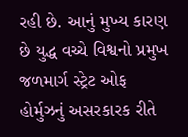રહી છે. આનું મુખ્ય કારણ છે યુદ્ધ વચ્ચે વિશ્વનો પ્રમુખ જળમાર્ગ સ્ટ્રેટ ઓફ હોર્મુઝનું અસરકારક રીતે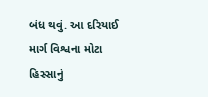બંધ થવું. આ દરિયાઈ માર્ગ વિશ્વના મોટા હિસ્સાનું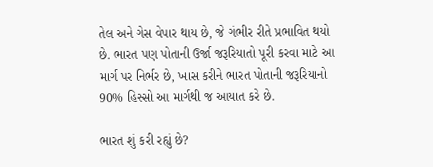તેલ અને ગેસ વેપાર થાય છે, જે ગંભીર રીતે પ્રભાવિત થયો છે. ભારત પણ પોતાની ઉર્જા જરૂરિયાતો પૂરી કરવા માટે આ માર્ગ પર નિર્ભર છે, ખાસ કરીને ભારત પોતાની જરૂરિયાનો 90% હિસ્સો આ માર્ગથી જ આયાત કરે છે.

ભારત શું કરી રહ્યું છે?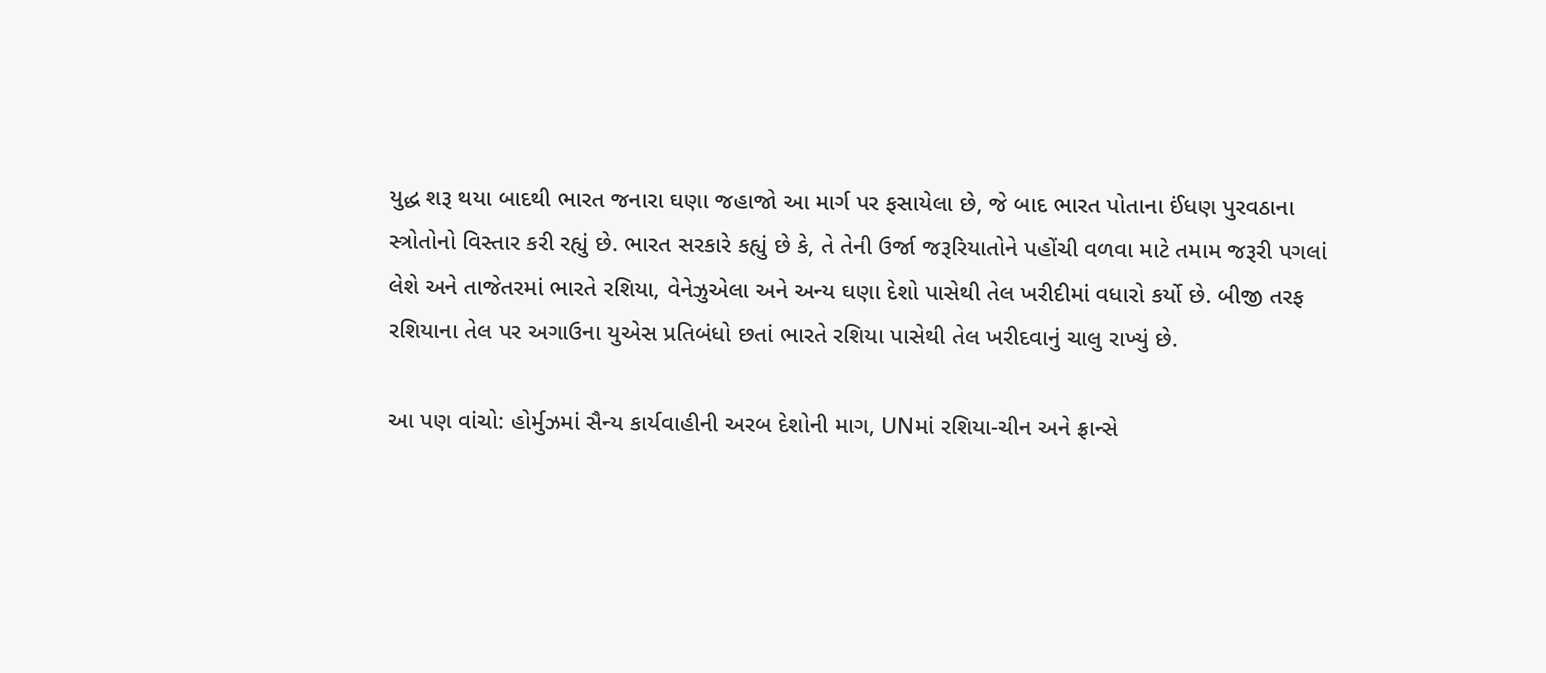યુદ્ધ શરૂ થયા બાદથી ભારત જનારા ઘણા જહાજો આ માર્ગ પર ફસાયેલા છે, જે બાદ ભારત પોતાના ઈંધણ પુરવઠાના સ્ત્રોતોનો વિસ્તાર કરી રહ્યું છે. ભારત સરકારે કહ્યું છે કે, તે તેની ઉર્જા જરૂરિયાતોને પહોંચી વળવા માટે તમામ જરૂરી પગલાં લેશે અને તાજેતરમાં ભારતે રશિયા, વેનેઝુએલા અને અન્ય ઘણા દેશો પાસેથી તેલ ખરીદીમાં વધારો કર્યો છે. બીજી તરફ રશિયાના તેલ પર અગાઉના યુએસ પ્રતિબંધો છતાં ભારતે રશિયા પાસેથી તેલ ખરીદવાનું ચાલુ રાખ્યું છે.

આ પણ વાંચો: હોર્મુઝમાં સૈન્ય કાર્યવાહીની અરબ દેશોની માગ, UNમાં રશિયા-ચીન અને ફ્રાન્સે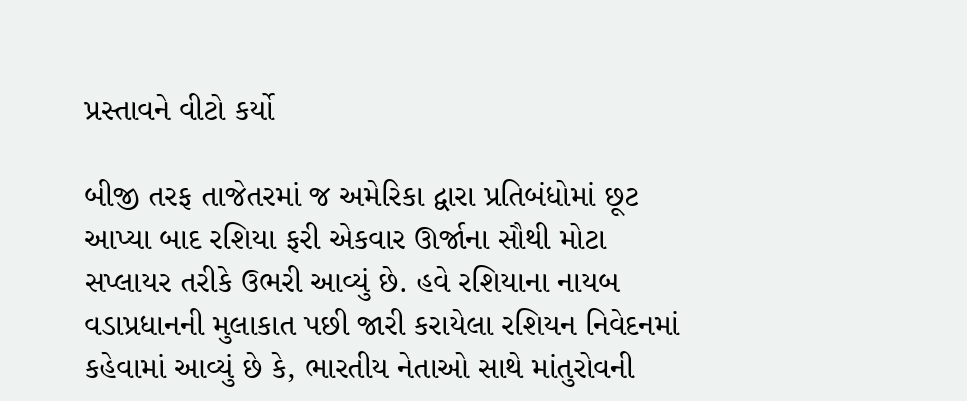પ્રસ્તાવને વીટો કર્યો

બીજી તરફ તાજેતરમાં જ અમેરિકા દ્વારા પ્રતિબંધોમાં છૂટ આપ્યા બાદ રશિયા ફરી એકવાર ઊર્જાના સૌથી મોટા સપ્લાયર તરીકે ઉભરી આવ્યું છે. હવે રશિયાના નાયબ વડાપ્રધાનની મુલાકાત પછી જારી કરાયેલા રશિયન નિવેદનમાં કહેવામાં આવ્યું છે કે, ભારતીય નેતાઓ સાથે માંતુરોવની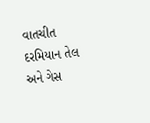વાતચીત દરમિયાન તેલ અને ગેસ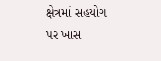ક્ષેત્રમાં સહયોગ પર ખાસ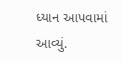ધ્યાન આપવામાં આવ્યું.